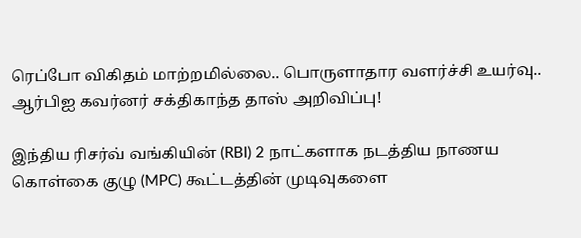ரெப்போ விகிதம் மாற்றமில்லை.. பொருளாதார வளர்ச்சி உயர்வு.. ஆர்பிஐ கவர்னர் சக்திகாந்த தாஸ் அறிவிப்பு!

இந்திய ரிசர்வ் வங்கியின் (RBI) 2 நாட்களாக நடத்திய நாணய கொள்கை குழு (MPC) கூட்டத்தின் முடிவுகளை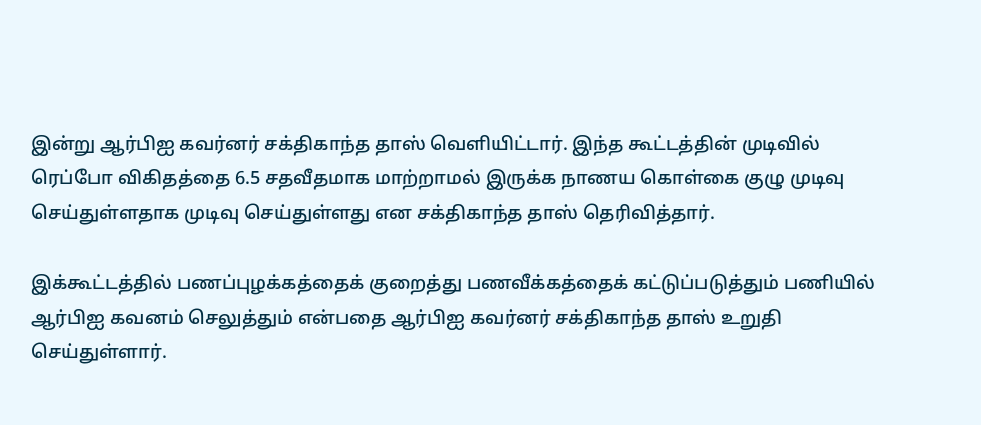இன்று ஆர்பிஐ கவர்னர் சக்திகாந்த தாஸ் வெளியிட்டார். இந்த கூட்டத்தின் முடிவில் ரெப்போ விகிதத்தை 6.5 சதவீதமாக மாற்றாமல் இருக்க நாணய கொள்கை குழு முடிவு செய்துள்ளதாக முடிவு செய்துள்ளது என சக்திகாந்த தாஸ் தெரிவித்தார்.

இக்கூட்டத்தில் பணப்புழக்கத்தைக் குறைத்து பணவீக்கத்தைக் கட்டுப்படுத்தும் பணியில் ஆர்பிஐ கவனம் செலுத்தும் என்பதை ஆர்பிஐ கவர்னர் சக்திகாந்த தாஸ் உறுதி செய்துள்ளார்.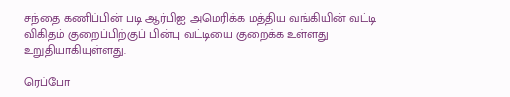சந்தை கணிப்பின் படி ஆர்பிஐ அமெரிக்க மத்திய வங்கியின் வட்டி விகிதம் குறைப்பிற்குப் பின்பு வட்டியை குறைக்க உள்ளது உறுதியாகியுள்ளது.

ரெப்போ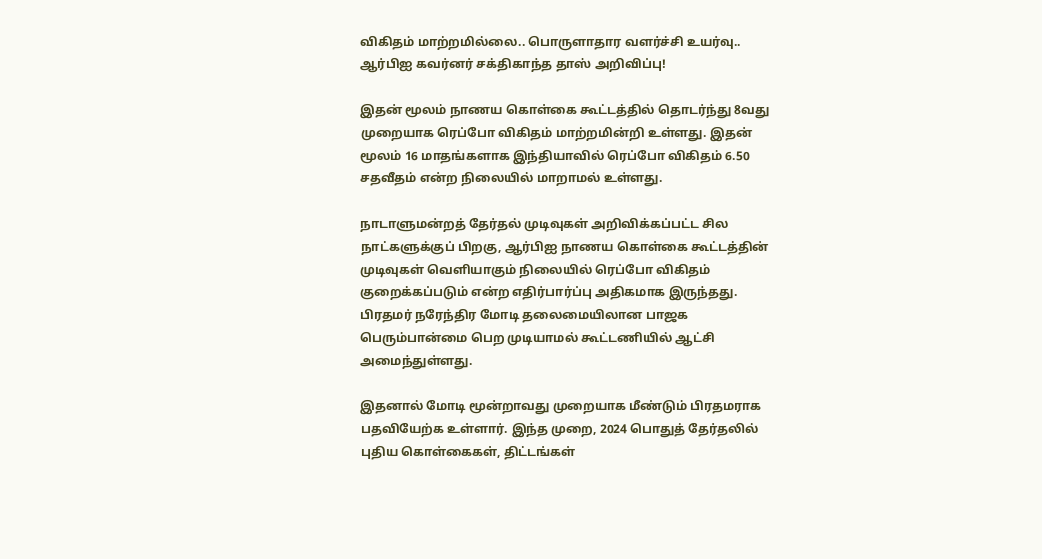விகிதம் மாற்றமில்லை.. பொருளாதார வளர்ச்சி உயர்வு.. ஆர்பிஐ கவர்னர் சக்திகாந்த தாஸ் அறிவிப்பு!

இதன் மூலம் நாணய கொள்கை கூட்டத்தில் தொடர்ந்து 8வது முறையாக ரெப்போ விகிதம் மாற்றமின்றி உள்ளது. இதன் மூலம் 16 மாதங்களாக இந்தியாவில் ரெப்போ விகிதம் 6.50 சதவீதம் என்ற நிலையில் மாறாமல் உள்ளது.

நாடாளுமன்றத் தேர்தல் முடிவுகள் அறிவிக்கப்பட்ட சில நாட்களுக்குப் பிறகு, ஆர்பிஐ நாணய கொள்கை கூட்டத்தின் முடிவுகள் வெளியாகும் நிலையில் ரெப்போ விகிதம் குறைக்கப்படும் என்ற எதிர்பார்ப்பு அதிகமாக இருந்தது. பிரதமர் நரேந்திர மோடி தலைமையிலான பாஜக பெரும்பான்மை பெற முடியாமல் கூட்டணியில் ஆட்சி அமைந்துள்ளது.

இதனால் மோடி மூன்றாவது முறையாக மீண்டும் பிரதமராக பதவியேற்க உள்ளார். இந்த முறை, 2024 பொதுத் தேர்தலில் புதிய கொள்கைகள், திட்டங்கள்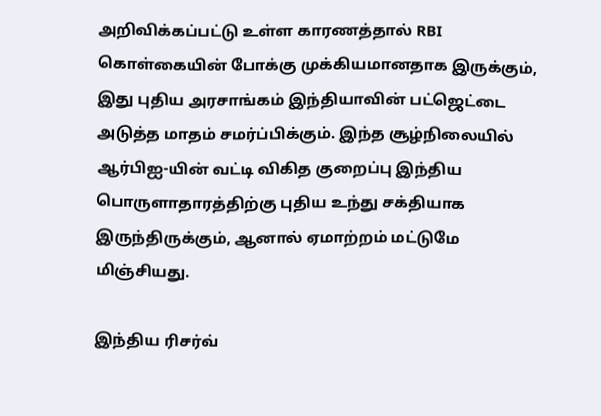அறிவிக்கப்பட்டு உள்ள காரணத்தால் RBI கொள்கையின் போக்கு முக்கியமானதாக இருக்கும், இது புதிய அரசாங்கம் இந்தியாவின் பட்ஜெட்டை அடுத்த மாதம் சமர்ப்பிக்கும். இந்த சூழ்நிலையில் ஆர்பிஐ-யின் வட்டி விகித குறைப்பு இந்திய பொருளாதாரத்திற்கு புதிய உந்து சக்தியாக இருந்திருக்கும், ஆனால் ஏமாற்றம் மட்டுமே மிஞ்சியது.

இந்திய ரிசர்வ்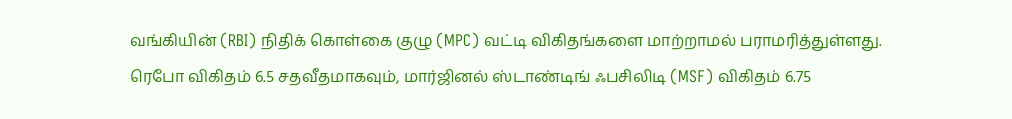வங்கியின் (RBI) நிதிக் கொள்கை குழு (MPC) வட்டி விகிதங்களை மாற்றாமல் பராமரித்துள்ளது. ரெபோ விகிதம் 6.5 சதவீதமாகவும், மார்ஜினல் ஸ்டாண்டிங் ஃபசிலிடி (MSF) விகிதம் 6.75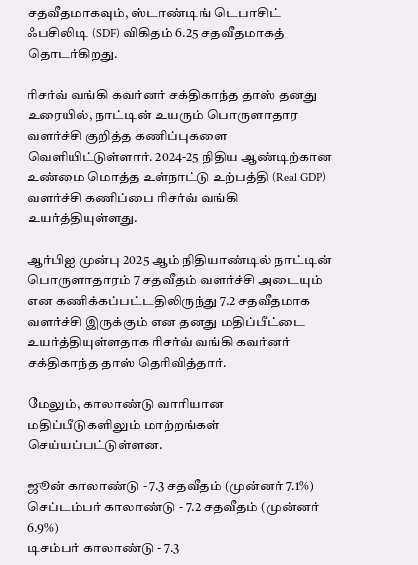சதவீதமாகவும், ஸ்டாண்டிங் டெபாசிட் ஃபசிலிடி (SDF) விகிதம் 6.25 சதவீதமாகத் தொடர்கிறது.

ரிசர்வ் வங்கி கவர்னர் சக்திகாந்த தாஸ் தனது உரையில், நாட்டின் உயரும் பொருளாதார வளர்ச்சி குறித்த கணிப்புகளை வெளியிட்டுள்ளார். 2024-25 நிதிய ஆண்டிற்கான உண்மை மொத்த உள்நாட்டு உற்பத்தி (Real GDP) வளர்ச்சி கணிப்பை ரிசர்வ் வங்கி உயர்த்தியுள்ளது.

ஆர்பிஐ முன்பு 2025 ஆம் நிதியாண்டில் நாட்டின் பொருளாதாரம் 7 சதவீதம் வளர்ச்சி அடையும் என கணிக்கப்பட்டதிலிருந்து 7.2 சதவீதமாக வளர்ச்சி இருக்கும் என தனது மதிப்பீட்டை உயர்த்தியுள்ளதாக ரிசர்வ் வங்கி கவர்னர் சக்திகாந்த தாஸ் தெரிவித்தார்.

மேலும், காலாண்டு வாரியான மதிப்பீடுகளிலும் மாற்றங்கள் செய்யப்பட்டுள்ளன.

ஜூன் காலாண்டு - 7.3 சதவீதம் (முன்னர் 7.1%)
செப்டம்பர் காலாண்டு - 7.2 சதவீதம் (முன்னர் 6.9%)
டிசம்பர் காலாண்டு - 7.3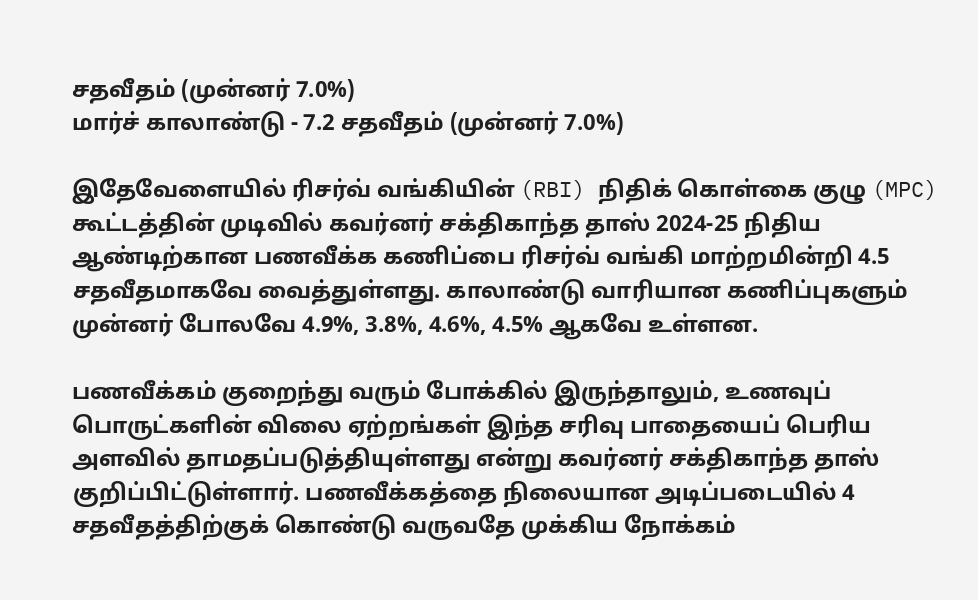சதவீதம் (முன்னர் 7.0%)
மார்ச் காலாண்டு - 7.2 சதவீதம் (முன்னர் 7.0%)

இதேவேளையில் ரிசர்வ் வங்கியின் (RBI) நிதிக் கொள்கை குழு (MPC) கூட்டத்தின் முடிவில் கவர்னர் சக்திகாந்த தாஸ் 2024-25 நிதிய ஆண்டிற்கான பணவீக்க கணிப்பை ரிசர்வ் வங்கி மாற்றமின்றி 4.5 சதவீதமாகவே வைத்துள்ளது. காலாண்டு வாரியான கணிப்புகளும் முன்னர் போலவே 4.9%, 3.8%, 4.6%, 4.5% ஆகவே உள்ளன.

பணவீக்கம் குறைந்து வரும் போக்கில் இருந்தாலும், உணவுப் பொருட்களின் விலை ஏற்றங்கள் இந்த சரிவு பாதையைப் பெரிய அளவில் தாமதப்படுத்தியுள்ளது என்று கவர்னர் சக்திகாந்த தாஸ் குறிப்பிட்டுள்ளார். பணவீக்கத்தை நிலையான அடிப்படையில் 4 சதவீதத்திற்குக் கொண்டு வருவதே முக்கிய நோக்கம்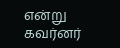என்று கவர்னர்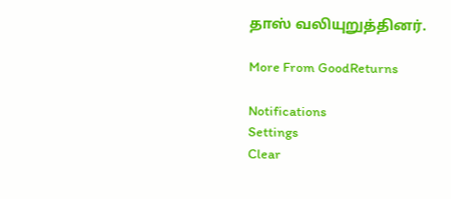தாஸ் வலியுறுத்தினர்.

More From GoodReturns

Notifications
Settings
Clear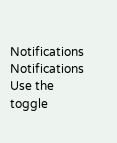Notifications
Notifications
Use the toggle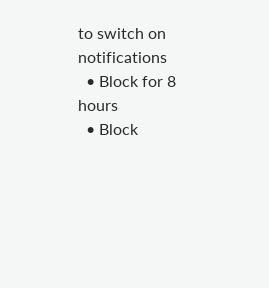to switch on notifications
  • Block for 8 hours
  • Block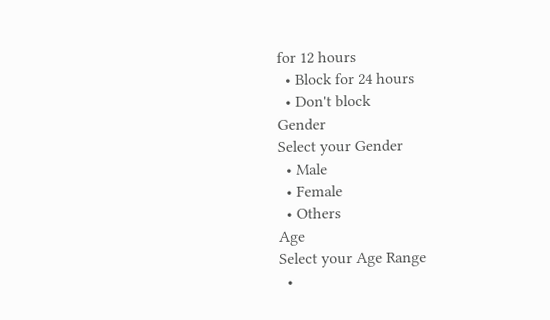for 12 hours
  • Block for 24 hours
  • Don't block
Gender
Select your Gender
  • Male
  • Female
  • Others
Age
Select your Age Range
  •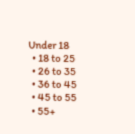Under 18
  • 18 to 25
  • 26 to 35
  • 36 to 45
  • 45 to 55
  • 55+